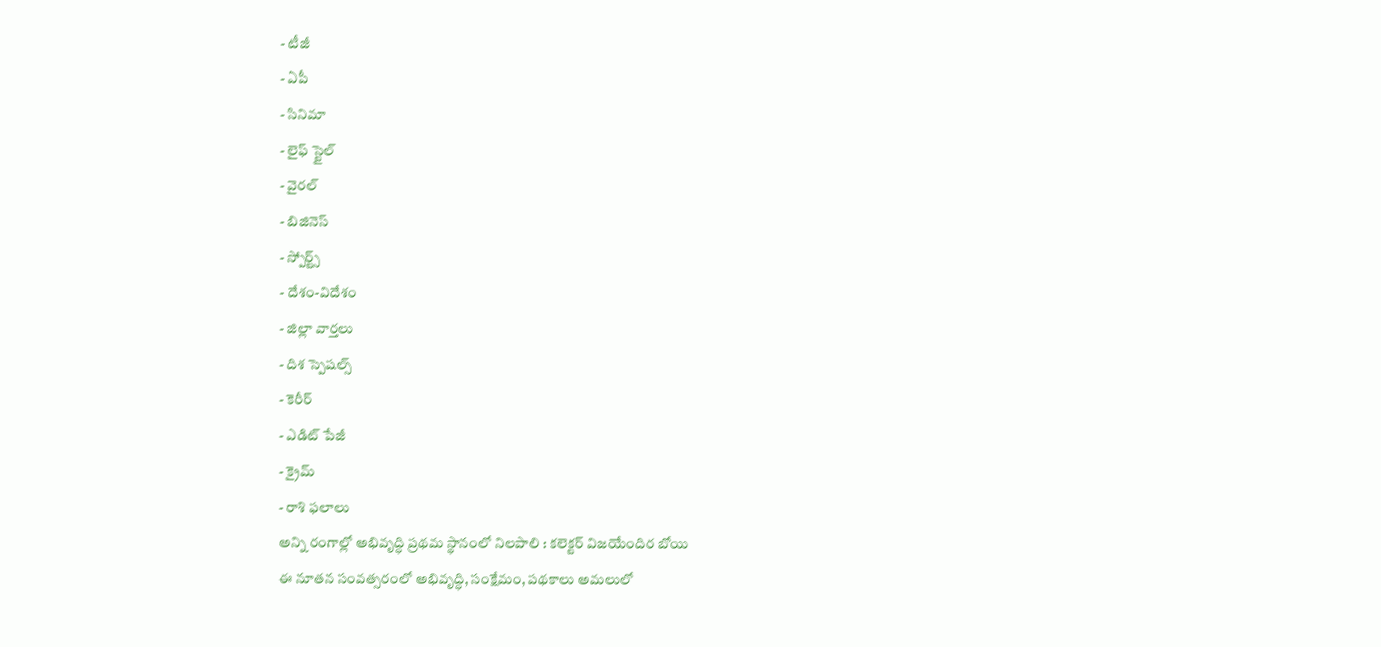- టీజీ
- ఏపీ
- సినిమా
- లైఫ్ స్టైల్
- వైరల్
- బిజినెస్
- స్పోర్ట్స్
- దేశం-విదేశం
- జిల్లా వార్తలు
- దిశ స్పెషల్స్
- కెరీర్
- ఎడిట్ పేజీ
- క్రైమ్
- రాశి ఫలాలు
అన్ని రంగాల్లో అభివృద్ధి ప్రథమ స్థానంలో నిలపాలి : కలెక్టర్ విజయేందిర బోయి
ఈ నూతన సంవత్సరంలో అభివృద్ధి, సంక్షేమం, పథకాలు అమలులో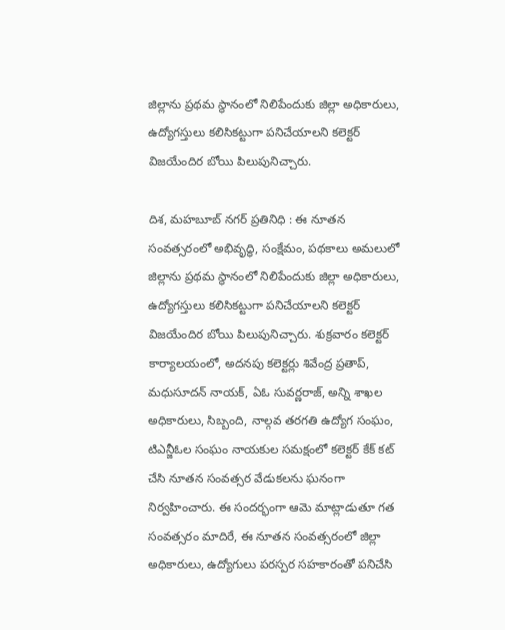జిల్లాను ప్రథమ స్థానంలో నిలిపేందుకు జిల్లా అధికారులు, ఉద్యోగస్తులు కలిసికట్టుగా పనిచేయాలని కలెక్టర్ విజయేందిర బోయి పిలుపునిచ్చారు.

దిశ, మహబూబ్ నగర్ ప్రతినిధి : ఈ నూతన సంవత్సరంలో అభివృద్ధి, సంక్షేమం, పథకాలు అమలులో జిల్లాను ప్రథమ స్థానంలో నిలిపేందుకు జిల్లా అధికారులు, ఉద్యోగస్తులు కలిసికట్టుగా పనిచేయాలని కలెక్టర్ విజయేందిర బోయి పిలుపునిచ్చారు. శుక్రవారం కలెక్టర్ కార్యాలయంలో, అదనపు కలెక్టర్లు శివేంద్ర ప్రతాప్, మధుసూదన్ నాయక్, ఏఓ సువర్ణరాజ్, అన్ని శాఖల అధికారులు, సిబ్బంది, నాల్గవ తరగతి ఉద్యోగ సంఘం, టిఎన్జీఓల సంఘం నాయకుల సమక్షంలో కలెక్టర్ కేక్ కట్ చేసి నూతన సంవత్సర వేడుకలను ఘనంగా నిర్వహించారు. ఈ సందర్భంగా ఆమె మాట్లాడుతూ గత సంవత్సరం మాదిరే, ఈ నూతన సంవత్సరంలో జిల్లా అధికారులు, ఉద్యోగులు పరస్పర సహకారంతో పనిచేసి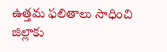ఉత్తమ ఫలితాలు సాధించి జిల్లాకు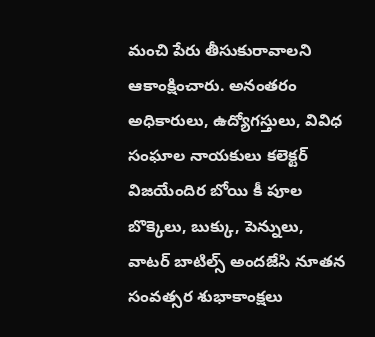మంచి పేరు తీసుకురావాలని ఆకాంక్షించారు. అనంతరం అధికారులు, ఉద్యోగస్తులు, వివిధ సంఘాల నాయకులు కలెక్టర్ విజయేందిర బోయి కీ పూల బొక్కెలు, బుక్కు, పెన్నులు, వాటర్ బాటిల్స్ అందజేసి నూతన సంవత్సర శుభాకాంక్షలు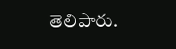తెలిపారు.